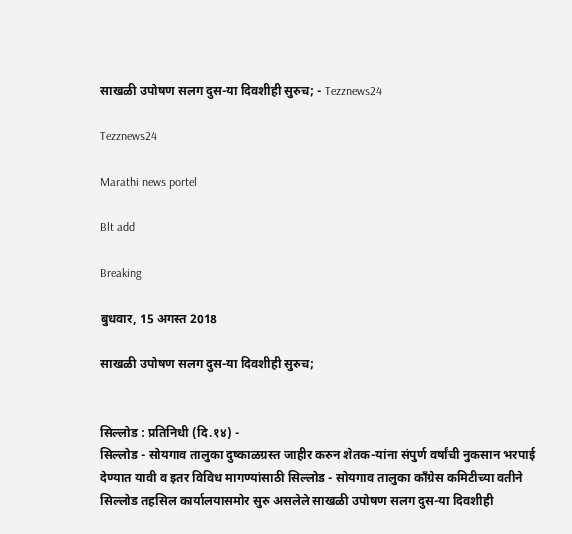साखळी उपोषण सलग दुस-या दिवशीही सुरुच; - Tezznews24

Tezznews24

Marathi news portel

Blt add

Breaking

बुधवार, 15 अगस्त 2018

साखळी उपोषण सलग दुस-या दिवशीही सुरुच;


सिल्लोड : प्रतिनिधी (दि.१४) -
सिल्लोड - सोयगाव तालुका दुष्काळग्रस्त जाहीर करुन शेतक-यांना संपुर्ण वर्षांची नुकसान भरपाई देण्यात यावी व इतर विविध मागण्यांसाठी सिल्लोड - सोयगाव तालुका काँग्रेस कमिटीच्या वतीने सिल्लोड तहसिल कार्यालयासमोर सुरु असलेले साखळी उपोषण सलग दुस-या दिवशीही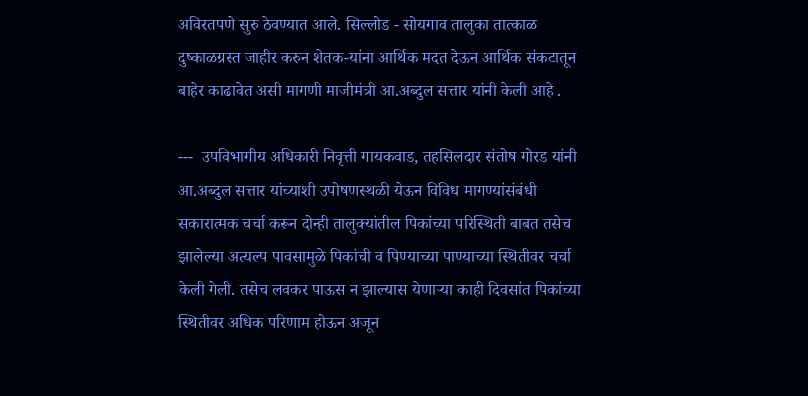अविरतपणे सुरु ठेवण्यात आले. सिल्लोड - सोयगाव तालुका तात्काळ दुष्काळग्रस्त जाहीर करुन शेतक-यांना आर्थिक मदत देऊन आर्थिक संकटातून बाहेर काढावेत असी मागणी माजीमंत्री आ.अब्दुल सत्तार यांनी केली आहे .

---  उपविभागीय अधिकारी निवृत्ती गायकवाड, तहसिलदार संतोष गोरड यांनी आ.अब्दुल सत्तार यांच्याशी उपोषणस्थळी येऊन विविध मागण्यांसंबंधी सकारात्मक चर्चा करून दोन्ही तालुक्यांतील पिकांच्या परिस्थिती बाबत तसेच झालेल्या अत्यल्प पावसामुळे पिकांची व पिण्याच्या पाण्याच्या स्थितीवर चर्चा केली गेली. तसेच लवकर पाऊस न झाल्यास येणाऱ्या काही दिवसांत पिकांच्या स्थितीवर अधिक परिणाम होऊन अजून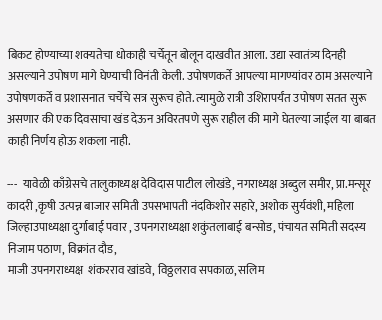बिकट होण्याच्या शक्यतेचा धोकाही चर्चेतून बोलून दाखवीत आला. उद्या स्वातंत्र्य दिनही असल्याने उपोषण मागे घेण्याची विनंती केली. उपोषणकर्ते आपल्या मागण्यांवर ठाम असल्याने उपोषणकर्ते व प्रशासनात चर्चेचे सत्र सुरूच होते. त्यामुळे रात्री उशिरापर्यंत उपोषण सतत सुरू असणार की एक दिवसाचा खंड देऊन अविरतपणे सुरू राहील की मागे घेतल्या जाईल या बाबत काही निर्णय होऊ शकला नाही.

---  यावेळी काँग्रेसचे तालुकाध्यक्ष देविदास पाटील लोखंडे, नगराध्यक्ष अब्दुल समीर, प्रा.मन्सूर कादरी ,कृषी उत्पन्न बाजार समिती उपसभापती नंदकिशोर सहारे, अशोक सुर्यवंशी, महिला जिल्हाउपाध्यक्षा दुर्गाबाई पवार , उपनगराध्यक्षा शकुंतलाबाई बन्सोड, पंचायत समिती सदस्य निजाम पठाण, विक्रांत दौड,
माजी उपनगराध्यक्ष  शंकरराव खांडवे, विठ्ठलराव सपकाळ, सलिम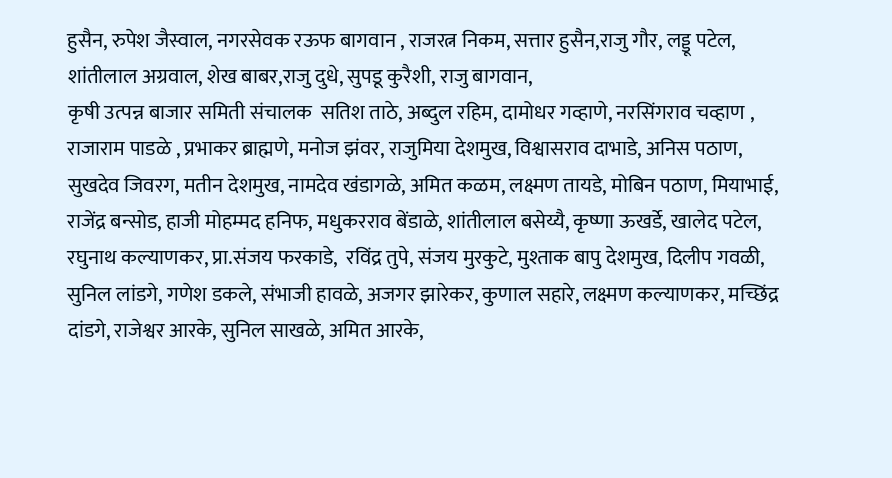हुसैन, रुपेश जैस्वाल, नगरसेवक रऊफ बागवान , राजरत्न निकम, सत्तार हुसैन,राजु गौर, लड्डू पटेल, शांतीलाल अग्रवाल, शेख बाबर,राजु दुधे, सुपडू कुरैशी, राजु बागवान,
कृषी उत्पन्न बाजार समिती संचालक  सतिश ताठे, अब्दुल रहिम, दामोधर गव्हाणे, नरसिंगराव चव्हाण , राजाराम पाडळे , प्रभाकर ब्राह्मणे, मनोज झंवर, राजुमिया देशमुख, विश्वासराव दाभाडे, अनिस पठाण, सुखदेव जिवरग, मतीन देशमुख, नामदेव खंडागळे, अमित कळम, लक्ष्मण तायडे, मोबिन पठाण, मियाभाई, राजेंद्र बन्सोड, हाजी मोहम्मद हनिफ, मधुकरराव बेंडाळे, शांतीलाल बसेय्यै, कृष्णा ऊखर्डे, खालेद पटेल, रघुनाथ कल्याणकर, प्रा.संजय फरकाडे,  रविंद्र तुपे, संजय मुरकुटे, मुश्ताक बापु देशमुख, दिलीप गवळी, सुनिल लांडगे, गणेश डकले, संभाजी हावळे, अजगर झारेकर, कुणाल सहारे, लक्ष्मण कल्याणकर, मच्छिंद्र दांडगे, राजेश्वर आरके, सुनिल साखळे, अमित आरके,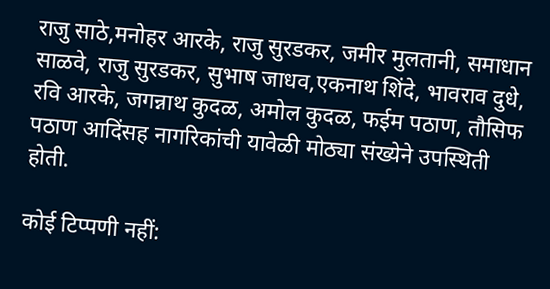राजु साठे,मनोहर आरके, राजु सुरडकर, जमीर मुलतानी, समाधान साळवे, राजु सुरडकर, सुभाष जाधव,एकनाथ शिंदे, भावराव दुधे, रवि आरके, जगन्नाथ कुदळ, अमोल कुदळ, फईम पठाण, तौसिफ पठाण आदिंसह नागरिकांची यावेळी मोठ्या संख्येने उपस्थिती होती.

कोई टिप्पणी नहीं: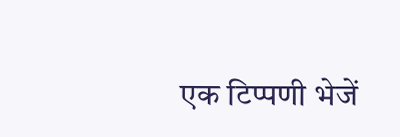एक टिप्पणी भेजें